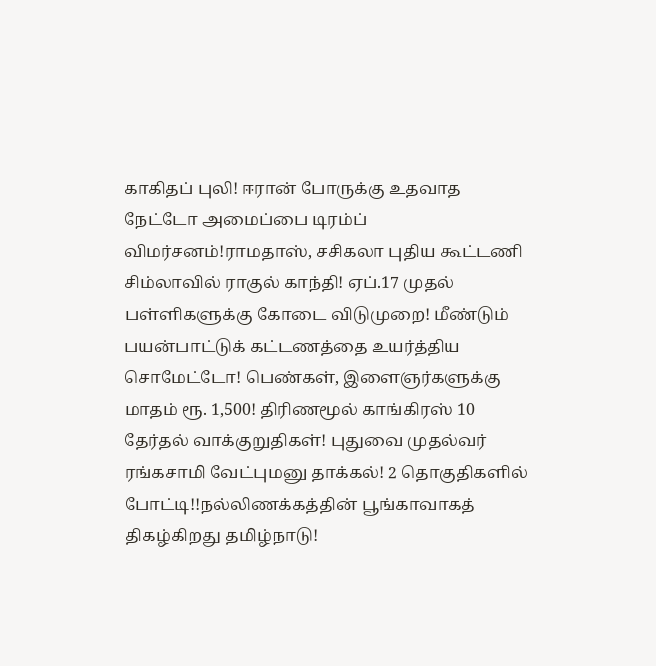காகிதப் புலி! ஈரான் போருக்கு உதவாத நேட்டோ அமைப்பை டிரம்ப் விமர்சனம்!ராமதாஸ், சசிகலா புதிய கூட்டணி சிம்லாவில் ராகுல் காந்தி! ஏப்.17 முதல் பள்ளிகளுக்கு கோடை விடுமுறை! மீண்டும் பயன்பாட்டுக் கட்டணத்தை உயர்த்திய சொமேட்டோ! பெண்கள், இளைஞர்களுக்கு மாதம் ரூ. 1,500! திரிணமூல் காங்கிரஸ் 10 தேர்தல் வாக்குறுதிகள்! புதுவை முதல்வர் ரங்கசாமி வேட்புமனு தாக்கல்! 2 தொகுதிகளில் போட்டி!!நல்லிணக்கத்தின் பூங்காவாகத் திகழ்கிறது தமிழ்நாடு!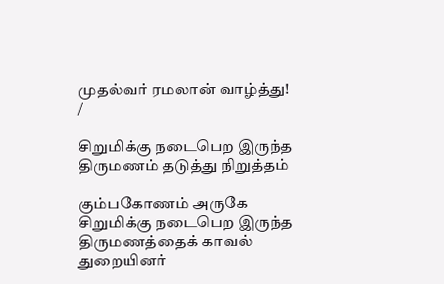முதல்வர் ரமலான் வாழ்த்து!
/

சிறுமிக்கு நடைபெற இருந்த திருமணம் தடுத்து நிறுத்தம்

கும்பகோணம் அருகே சிறுமிக்கு நடைபெற இருந்த திருமணத்தைக் காவல் துறையினர்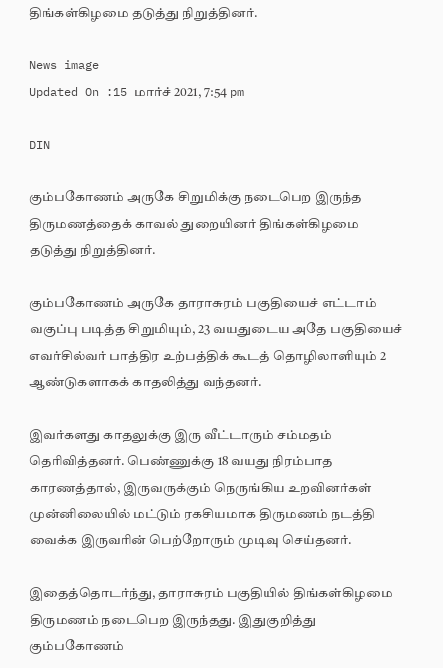திங்கள்கிழமை தடுத்து நிறுத்தினர்.

News image
Updated On :15 மார்ச் 2021, 7:54 pm

DIN

கும்பகோணம் அருகே சிறுமிக்கு நடைபெற இருந்த திருமணத்தைக் காவல் துறையினர் திங்கள்கிழமை தடுத்து நிறுத்தினர்.

கும்பகோணம் அருகே தாராசுரம் பகுதியைச் எட்டாம் வகுப்பு படித்த சிறுமியும், 23 வயதுடைய அதே பகுதியைச் எவர்சில்வர் பாத்திர உற்பத்திக் கூடத் தொழிலாளியும் 2 ஆண்டுகளாகக் காதலித்து வந்தனர்.

இவர்களது காதலுக்கு இரு வீட்டாரும் சம்மதம் தெரிவித்தனர். பெண்ணுக்கு 18 வயது நிரம்பாத காரணத்தால், இருவருக்கும் நெருங்கிய உறவினர்கள் முன்னிலையில் மட்டும் ரகசியமாக திருமணம் நடத்தி வைக்க இருவரின் பெற்றோரும் முடிவு செய்தனர்.

இதைத்தொடர்ந்து, தாராசுரம் பகுதியில் திங்கள்கிழமை திருமணம் நடைபெற இருந்தது. இதுகுறித்து கும்பகோணம்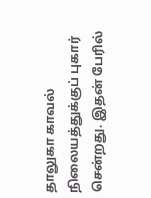தாலுகா காவல் நிலையத்துக்குப் புகார் சென்றது. இதன் பேரில்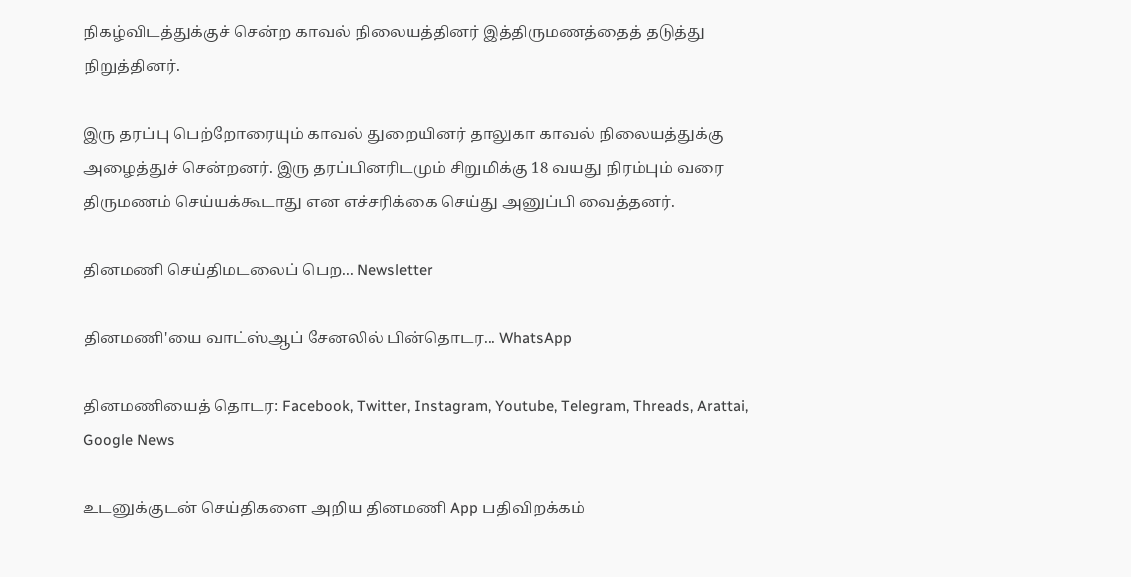நிகழ்விடத்துக்குச் சென்ற காவல் நிலையத்தினர் இத்திருமணத்தைத் தடுத்து நிறுத்தினர்.

இரு தரப்பு பெற்றோரையும் காவல் துறையினர் தாலுகா காவல் நிலையத்துக்கு அழைத்துச் சென்றனர். இரு தரப்பினரிடமும் சிறுமிக்கு 18 வயது நிரம்பும் வரை திருமணம் செய்யக்கூடாது என எச்சரிக்கை செய்து அனுப்பி வைத்தனர்.

தினமணி செய்திமடலைப் பெற... Newsletter

தினமணி'யை வாட்ஸ்ஆப் சேனலில் பின்தொடர... WhatsApp

தினமணியைத் தொடர: Facebook, Twitter, Instagram, Youtube, Telegram, Threads, Arattai, Google News

உடனுக்குடன் செய்திகளை அறிய தினமணி App பதிவிறக்கம்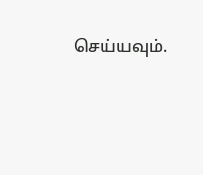செய்யவும்.